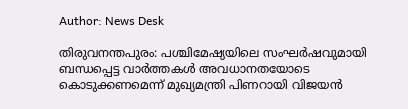Author: News Desk

തിരുവനന്തപുരം: പശ്ചിമേഷ്യയിലെ സംഘർഷവുമായി ബന്ധപ്പെട്ട വാർത്തകള്‍ അവധാനതയോടെ കൊടുക്കണമെന്ന് മുഖ്യമന്ത്രി പിണറായി വിജയൻ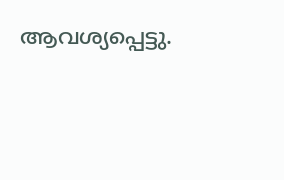ആവശ്യപ്പെട്ടു.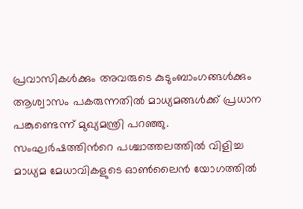പ്രവാസികള്‍ക്കും അവരുടെ കുടുംബാംഗങ്ങള്‍ക്കും ആശ്വാസം പകരുന്നതില്‍ മാധ്യമങ്ങള്‍ക്ക് പ്രധാന പങ്കുണ്ടെന്ന് മുഖ്യമന്ത്രി പറഞ്ഞു. സംഘർഷത്തിന്‍റെ പശ്ചാത്തലത്തിൽ വിളിച്ച മാധ്യമ മേധാവികളുടെ ഓണ്‍ലൈന്‍ യോഗത്തില്‍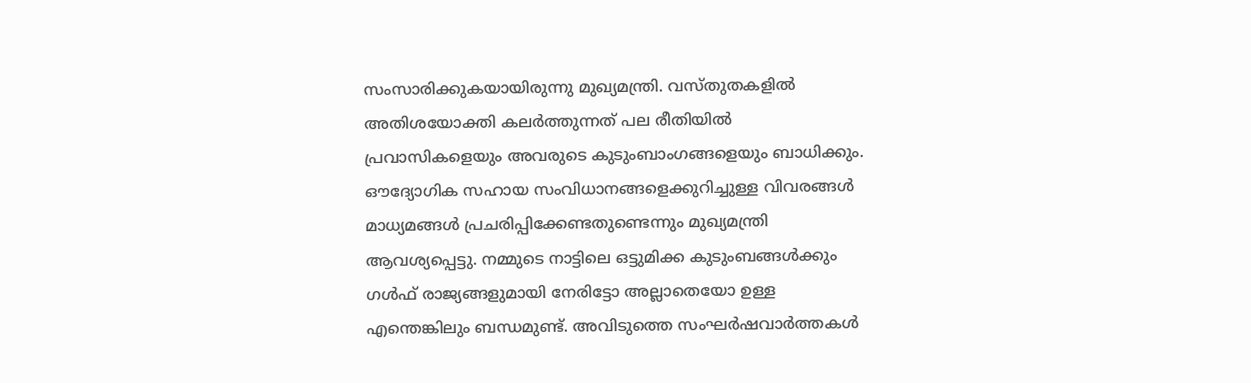സംസാരിക്കുകയായിരുന്നു മുഖ്യമന്ത്രി. വസ്തുതകളിൽ അതിശയോക്തി കലർത്തുന്നത് പല രീതിയിൽ പ്രവാസികളെയും അവരുടെ കുടുംബാംഗങ്ങളെയും ബാധിക്കും. ഔദ്യോഗിക സഹായ സംവിധാനങ്ങളെക്കുറിച്ചുള്ള വിവരങ്ങൾ മാധ്യമങ്ങൾ പ്രചരിപ്പിക്കേണ്ടതുണ്ടെന്നും മുഖ്യമന്ത്രി ആവശ്യപ്പെട്ടു. നമ്മുടെ നാട്ടിലെ ഒട്ടുമിക്ക കുടുംബങ്ങൾക്കും ഗൾഫ് രാജ്യങ്ങളുമായി നേരിട്ടോ അല്ലാതെയോ ഉള്ള എന്തെങ്കിലും ബന്ധമുണ്ട്. അവിടുത്തെ സംഘർഷവാർത്തകൾ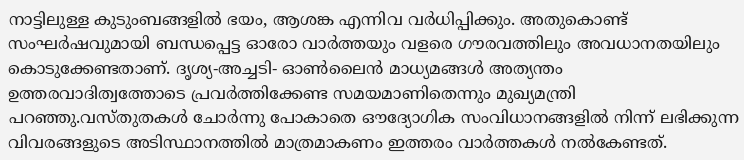നാട്ടിലുള്ള കുടുംബങ്ങളിൽ ഭയം, ആശങ്ക എന്നിവ വർധിപ്പിക്കും. അതുകൊണ്ട് സംഘർഷവുമായി ബന്ധപ്പെട്ട ഓരോ വാർത്തയും വളരെ ഗൗരവത്തിലും അവധാനതയിലും കൊടുക്കേണ്ടതാണ്. ദൃശ്യ-അച്ചടി- ഓണ്‍ലൈന്‍ മാധ്യമങ്ങൾ അത്യന്തം ഉത്തരവാദിത്വത്തോടെ പ്രവർത്തിക്കേണ്ട സമയമാണിതെന്നും മുഖ്യമന്ത്രി പറഞ്ഞു.വസ്തുതകൾ ചോർന്നു പോകാതെ ഔദ്യോഗിക സംവിധാനങ്ങളിൽ നിന്ന് ലഭിക്കുന്ന വിവരങ്ങളുടെ അടിസ്ഥാനത്തിൽ മാത്രമാകണം ഇത്തരം വാർത്തകൾ നൽകേണ്ടത്.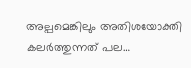അല്പമെങ്കിലും അതിശയോക്തി കലർത്തുന്നത് പല…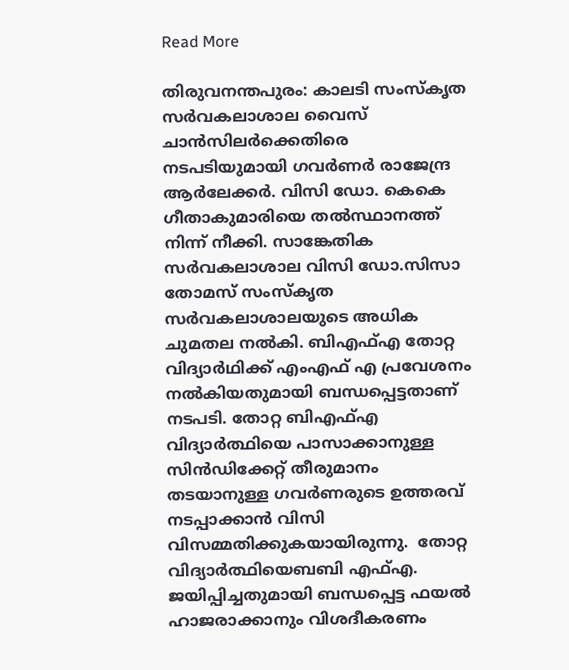Read More

തിരുവനന്തപുരം: കാലടി സംസ്കൃത സര്‍വകലാശാല വൈസ് ചാന്‍സിലര്‍ക്കെതിരെ നടപടിയുമായി ഗവര്‍ണര്‍ രാജേന്ദ്ര ആര്‍ലേക്കര്‍. വിസി ഡോ. കെകെ ഗീതാകുമാരിയെ തൽസ്ഥാനത്ത് നിന്ന് നീക്കി. സാങ്കേതിക സർവകലാശാല വിസി ഡോ.സിസാ തോമസ് സംസ്കൃത സർവകലാശാലയുടെ അധിക ചുമതല നൽകി. ബിഎഫ്എ തോറ്റ വിദ്യാർഥിക്ക് എംഎഫ് എ പ്രവേശനം നൽകിയതുമായി ബന്ധപ്പെട്ടതാണ് നടപടി. തോറ്റ ബിഎഫ്എ വിദ്യാർത്ഥിയെ പാസാക്കാനുള്ള സിൻഡിക്കേറ്റ് തീരുമാനം തടയാനുള്ള ഗവർണരുടെ ഉത്തരവ് നടപ്പാക്കാൻ വിസി വിസമ്മതിക്കുകയായിരുന്നു.  തോറ്റ വിദ്യാർത്ഥിയെബബി എഫ്എ. ജയിപ്പിച്ചതുമായി ബന്ധപ്പെട്ട ഫയൽ ഹാജരാക്കാനും വിശദീകരണം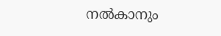നൽകാനും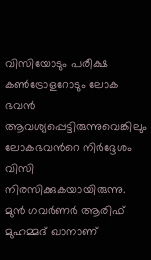വിസിയോടും പരീക്ഷ കൺട്രോളറോടും ലോക ഭവൻ ആവശ്യപ്പെട്ടിരുന്നുവെങ്കിലും ലോകഭവന്‍റെ നിർദ്ദേശം വിസി നിരസിക്കുകയായിരുന്നു. മുൻ ഗവർണർ ആരിഫ് മുഹമ്മദ്‌ ഖാനാണ്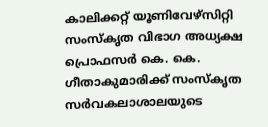കാലിക്കറ്റ് യൂണിവേഴ്സിറ്റി സംസ്കൃത വിഭാഗ അധ്യക്ഷ പ്രൊഫസർ കെ. കെ. ഗീതാകുമാരിക്ക് സംസ്കൃത സർവകലാശാലയുടെ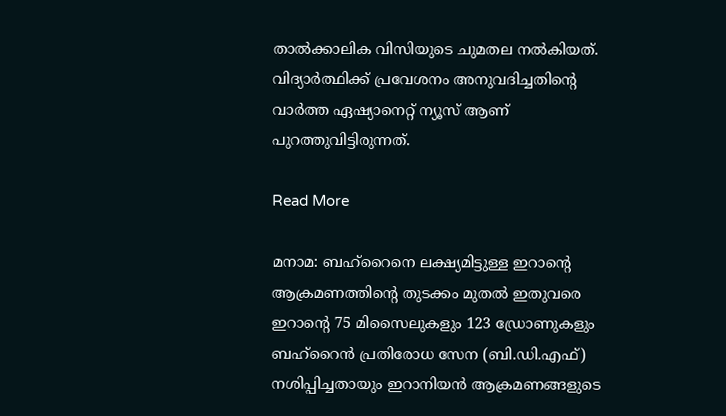താൽക്കാലിക വിസിയുടെ ചുമതല നൽകിയത്. വിദ്യാര്‍ത്ഥിക്ക് പ്രവേശനം അനുവദിച്ചതിന്‍റെ വാര്‍ത്ത ഏഷ്യാനെറ്റ് ന്യൂസ് ആണ് പുറത്തുവിട്ടിരുന്നത്.

Read More

മനാമ: ബഹ്റൈനെ ലക്ഷ്യമിട്ടുള്ള ഇറാന്റെ ആക്രമണത്തിന്റെ തുടക്കം മുതല്‍ ഇതുവരെ ഇറാന്റെ 75 മിസൈലുകളും 123 ഡ്രോണുകളും ബഹ്റൈന്‍ പ്രതിരോധ സേന (ബി.ഡി.എഫ്) നശിപ്പിച്ചതായും ഇറാനിയന്‍ ആക്രമണങ്ങളുടെ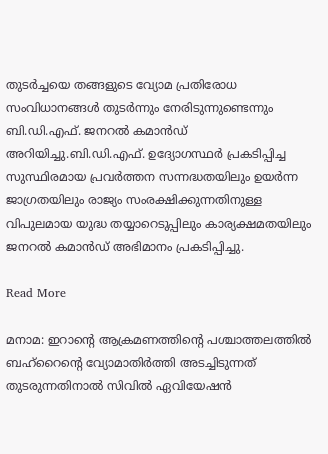തുടര്‍ച്ചയെ തങ്ങളുടെ വ്യോമ പ്രതിരോധ സംവിധാനങ്ങള്‍ തുടര്‍ന്നും നേരിടുന്നുണ്ടെന്നും ബി.ഡി.എഫ്. ജനറല്‍ കമാന്‍ഡ് അറിയിച്ചു.ബി.ഡി.എഫ്. ഉദ്യോഗസ്ഥര്‍ പ്രകടിപ്പിച്ച സുസ്ഥിരമായ പ്രവര്‍ത്തന സന്നദ്ധതയിലും ഉയര്‍ന്ന ജാഗ്രതയിലും രാജ്യം സംരക്ഷിക്കുന്നതിനുള്ള വിപുലമായ യുദ്ധ തയ്യാറെടുപ്പിലും കാര്യക്ഷമതയിലും ജനറല്‍ കമാന്‍ഡ് അഭിമാനം പ്രകടിപ്പിച്ചു.

Read More

മനാമ: ഇറാന്റെ ആക്രമണത്തിന്റെ പശ്ചാത്തലത്തില്‍ ബഹ്‌റൈന്റെ വ്യോമാതിര്‍ത്തി അടച്ചിടുന്നത് തുടരുന്നതിനാല്‍ സിവില്‍ ഏവിയേഷന്‍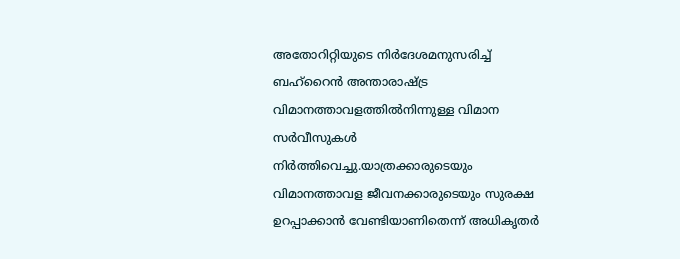അതോറിറ്റിയുടെ നിര്‍ദേശമനുസരിച്ച് ബഹ്‌റൈന്‍ അന്താരാഷ്ട്ര വിമാനത്താവളത്തില്‍നിന്നുള്ള വിമാന സര്‍വീസുകള്‍ നിര്‍ത്തിവെച്ചു.യാത്രക്കാരുടെയും വിമാനത്താവള ജീവനക്കാരുടെയും സുരക്ഷ ഉറപ്പാക്കാന്‍ വേണ്ടിയാണിതെന്ന് അധികൃതര്‍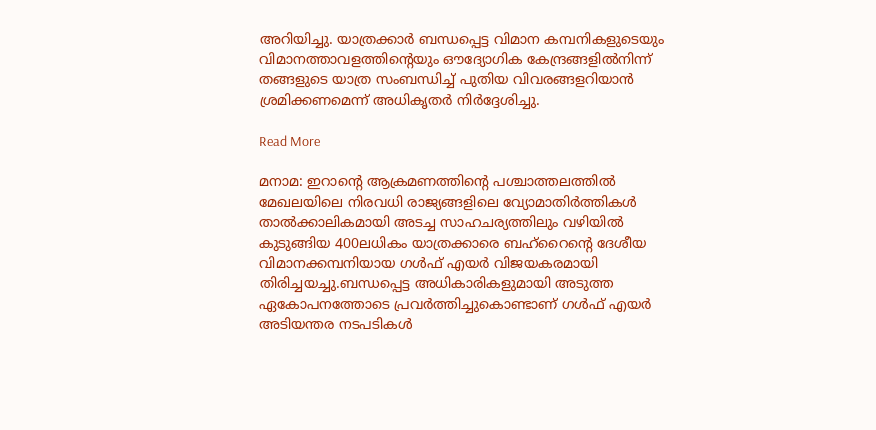അറിയിച്ചു. യാത്രക്കാര്‍ ബന്ധപ്പെട്ട വിമാന കമ്പനികളുടെയും വിമാനത്താവളത്തിന്റെയും ഔദ്യോഗിക കേന്ദ്രങ്ങളില്‍നിന്ന് തങ്ങളുടെ യാത്ര സംബന്ധിച്ച് പുതിയ വിവരങ്ങളറിയാന്‍ ശ്രമിക്കണമെന്ന് അധികൃതര്‍ നിര്‍ദ്ദേശിച്ചു.

Read More

മനാമ: ഇറാന്റെ ആക്രമണത്തിന്റെ പശ്ചാത്തലത്തില്‍ മേഖലയിലെ നിരവധി രാജ്യങ്ങളിലെ വ്യോമാതിര്‍ത്തികള്‍ താല്‍ക്കാലികമായി അടച്ച സാഹചര്യത്തിലും വഴിയില്‍ കുടുങ്ങിയ 400ലധികം യാത്രക്കാരെ ബഹ്റൈന്റെ ദേശീയ വിമാനക്കമ്പനിയായ ഗള്‍ഫ് എയര്‍ വിജയകരമായി തിരിച്ചയച്ചു.ബന്ധപ്പെട്ട അധികാരികളുമായി അടുത്ത ഏകോപനത്തോടെ പ്രവര്‍ത്തിച്ചുകൊണ്ടാണ് ഗള്‍ഫ് എയര്‍ അടിയന്തര നടപടികള്‍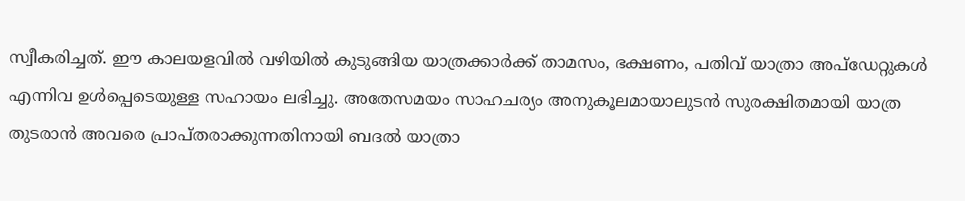സ്വീകരിച്ചത്. ഈ കാലയളവില്‍ വഴിയില്‍ കുടുങ്ങിയ യാത്രക്കാര്‍ക്ക് താമസം, ഭക്ഷണം, പതിവ് യാത്രാ അപ്ഡേറ്റുകള്‍ എന്നിവ ഉള്‍പ്പെടെയുള്ള സഹായം ലഭിച്ചു. അതേസമയം സാഹചര്യം അനുകൂലമായാലുടന്‍ സുരക്ഷിതമായി യാത്ര തുടരാന്‍ അവരെ പ്രാപ്തരാക്കുന്നതിനായി ബദല്‍ യാത്രാ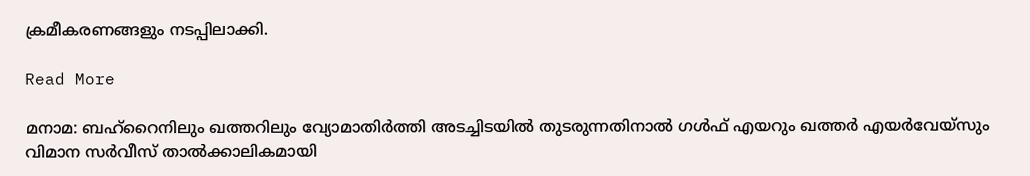ക്രമീകരണങ്ങളും നടപ്പിലാക്കി.

Read More

മനാമ: ബഹ്‌റൈനിലും ഖത്തറിലും വ്യോമാതിര്‍ത്തി അടച്ചിടയില്‍ തുടരുന്നതിനാല്‍ ഗള്‍ഫ് എയറും ഖത്തര്‍ എയര്‍വേയ്‌സും വിമാന സര്‍വീസ് താല്‍ക്കാലികമായി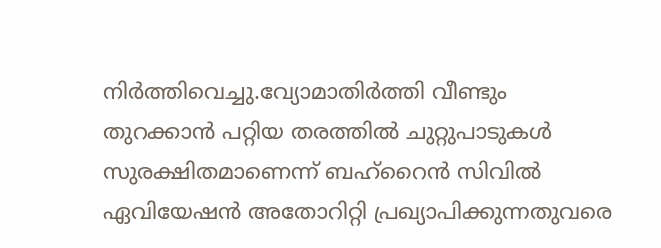നിര്‍ത്തിവെച്ചു.വ്യോമാതിര്‍ത്തി വീണ്ടും തുറക്കാന്‍ പറ്റിയ തരത്തില്‍ ചുറ്റുപാടുകള്‍ സുരക്ഷിതമാണെന്ന് ബഹ്‌റൈന്‍ സിവില്‍ ഏവിയേഷന്‍ അതോറിറ്റി പ്രഖ്യാപിക്കുന്നതുവരെ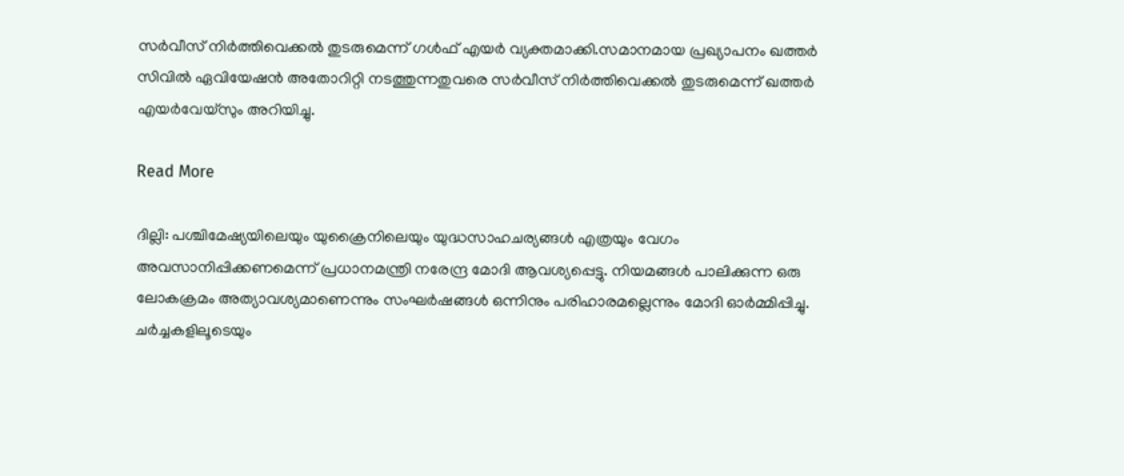സര്‍വീസ് നിര്‍ത്തിവെക്കല്‍ തുടരുമെന്ന് ഗള്‍ഫ് എയര്‍ വ്യക്തമാക്കി.സമാനമായ പ്രഖ്യാപനം ഖത്തര്‍ സിവില്‍ ഏവിയേഷന്‍ അതോറിറ്റി നടത്തുന്നതുവരെ സര്‍വീസ് നിര്‍ത്തിവെക്കല്‍ തുടരുമെന്ന് ഖത്തര്‍ എയര്‍വേയ്‌സും അറിയിച്ചു.

Read More

ദില്ലി: പശ്ചിമേഷ്യയിലെയും യുക്രൈനിലെയും യുദ്ധസാഹചര്യങ്ങൾ എത്രയും വേഗം അവസാനിപ്പിക്കണമെന്ന് പ്രധാനമന്ത്രി നരേന്ദ്ര മോദി ആവശ്യപ്പെട്ടു. നിയമങ്ങൾ പാലിക്കുന്ന ഒരു ലോകക്രമം അത്യാവശ്യമാണെന്നും സംഘർഷങ്ങൾ ഒന്നിനും പരിഹാരമല്ലെന്നും മോദി ഓർമ്മിപ്പിച്ചു. ചർച്ചകളിലൂടെയും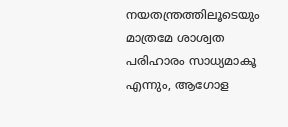നയതന്ത്രത്തിലൂടെയും മാത്രമേ ശാശ്വത പരിഹാരം സാധ്യമാകൂ എന്നും, ആഗോള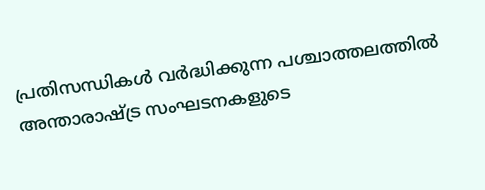പ്രതിസന്ധികൾ വർദ്ധിക്കുന്ന പശ്ചാത്തലത്തിൽ അന്താരാഷ്ട്ര സംഘടനകളുടെ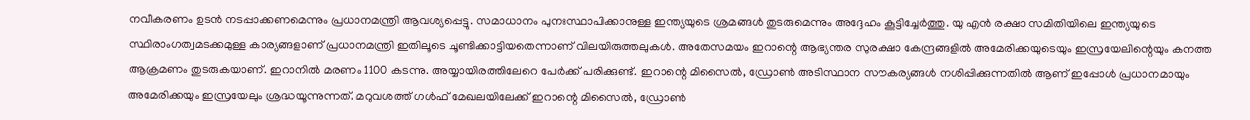നവീകരണം ഉടൻ നടപ്പാക്കണമെന്നും പ്രധാനമന്ത്രി ആവശ്യപ്പെട്ടു. സമാധാനം പുനഃസ്ഥാപിക്കാനുള്ള ഇന്ത്യയുടെ ശ്രമങ്ങൾ തുടരുമെന്നും അദ്ദേഹം കൂട്ടിച്ചേർത്തു. യു എൻ രക്ഷാ സമിതിയിലെ ഇന്ത്യയുടെ സ്ഥിരാംഗത്വമടക്കമുള്ള കാര്യങ്ങളാണ് പ്രധാനമന്ത്രി ഇതിലൂടെ ചൂണ്ടിക്കാട്ടിയതെന്നാണ് വിലയിരുത്തലുകൾ. അതേസമയം ഇറാന്റെ ആഭ്യന്തര സുരക്ഷാ കേന്ദ്രങ്ങളിൽ അമേരിക്കയുടെയും ഇസ്രയേലിന്റെയും കനത്ത ആക്രമണം തുടരുകയാണ്. ഇറാനിൽ മരണം 1100 കടന്നു. അയ്യായിരത്തിലേറെ പേർക്ക് പരിക്കുണ്ട്. ഇറാന്റെ മിസൈൽ, ഡ്രോൺ അടിസ്ഥാന സൗകര്യങ്ങൾ നശിപ്പിക്കുന്നതിൽ ആണ് ഇപ്പോൾ പ്രധാനമായും അമേരിക്കയും ഇസ്രയേലും ശ്രദ്ധയൂന്നുന്നത്. മറുവശത്ത് ഗൾഫ് മേഖലയിലേക്ക് ഇറാന്റെ മിസൈൽ, ഡ്രോൺ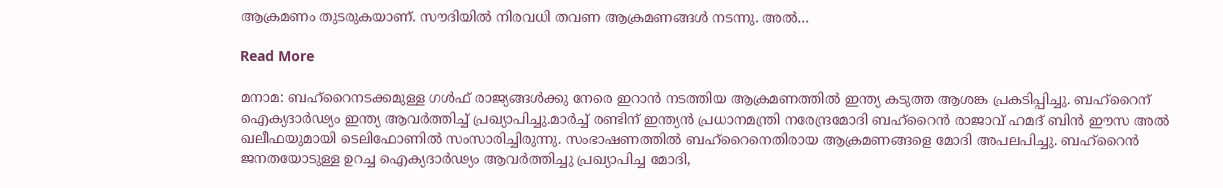ആക്രമണം തുടരുകയാണ്. സൗദിയിൽ നിരവധി തവണ ആക്രമണങ്ങൾ നടന്നു. അൽ…

Read More

മനാമ: ബഹ്‌റൈനടക്കമുള്ള ഗള്‍ഫ് രാജ്യങ്ങള്‍ക്കു നേരെ ഇറാന്‍ നടത്തിയ ആക്രമണത്തില്‍ ഇന്ത്യ കടുത്ത ആശങ്ക പ്രകടിപ്പിച്ചു. ബഹ്‌റൈന് ഐക്യദാര്‍ഢ്യം ഇന്ത്യ ആവര്‍ത്തിച്ച് പ്രഖ്യാപിച്ചു.മാര്‍ച്ച് രണ്ടിന് ഇന്ത്യന്‍ പ്രധാനമന്ത്രി നരേന്ദ്രമോദി ബഹ്‌റൈന്‍ രാജാവ് ഹമദ് ബിന്‍ ഈസ അല്‍ ഖലീഫയുമായി ടെലിഫോണില്‍ സംസാരിച്ചിരുന്നു. സംഭാഷണത്തില്‍ ബഹ്‌റൈനെതിരായ ആക്രമണങ്ങളെ മോദി അപലപിച്ചു. ബഹ്‌റൈന്‍ ജനതയോടുള്ള ഉറച്ച ഐക്യദാര്‍ഢ്യം ആവര്‍ത്തിച്ചു പ്രഖ്യാപിച്ച മോദി,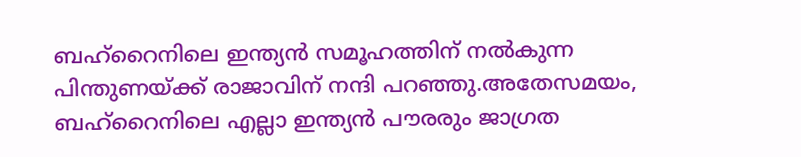ബഹ്‌റൈനിലെ ഇന്ത്യന്‍ സമൂഹത്തിന് നല്‍കുന്ന പിന്തുണയ്ക്ക് രാജാവിന് നന്ദി പറഞ്ഞു.അതേസമയം, ബഹ്‌റൈനിലെ എല്ലാ ഇന്ത്യന്‍ പൗരരും ജാഗ്രത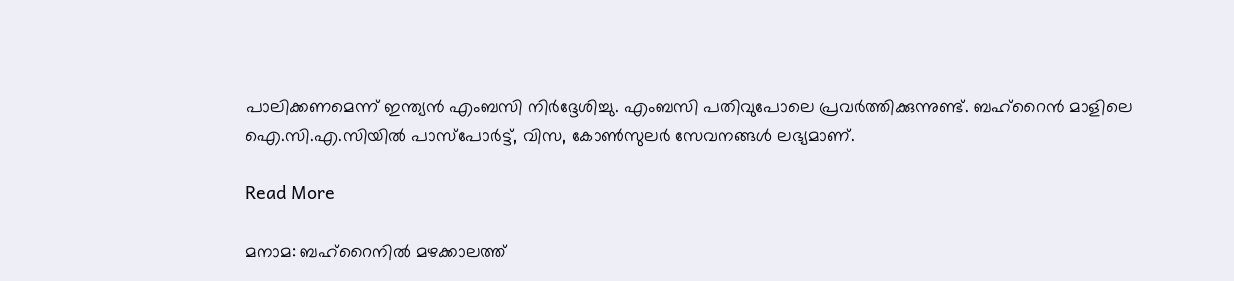പാലിക്കണമെന്ന് ഇന്ത്യന്‍ എംബസി നിര്‍ദ്ദേശിച്ചു. എംബസി പതിവുപോലെ പ്രവര്‍ത്തിക്കുന്നുണ്ട്. ബഹ്‌റൈന്‍ മാളിലെ ഐ.സി.എ.സിയില്‍ പാസ്‌പോര്‍ട്ട്, വിസ, കോണ്‍സുലര്‍ സേവനങ്ങള്‍ ലഭ്യമാണ്.

Read More

മനാമ: ബഹ്‌റൈനില്‍ മഴക്കാലത്ത്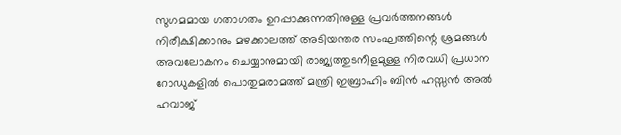സുഗമമായ ഗതാഗതം ഉറപ്പാക്കുന്നതിനുള്ള പ്രവര്‍ത്തനങ്ങള്‍ നിരീക്ഷിക്കാനും മഴക്കാലത്ത് അടിയന്തര സംഘത്തിന്റെ ശ്രമങ്ങള്‍ അവലോകനം ചെയ്യാനുമായി രാജ്യത്തുടനീളമുള്ള നിരവധി പ്രധാന റോഡുകളില്‍ പൊതുമരാമത്ത് മന്ത്രി ഇബ്രാഹിം ബിന്‍ ഹസ്സന്‍ അല്‍ ഹവാജ്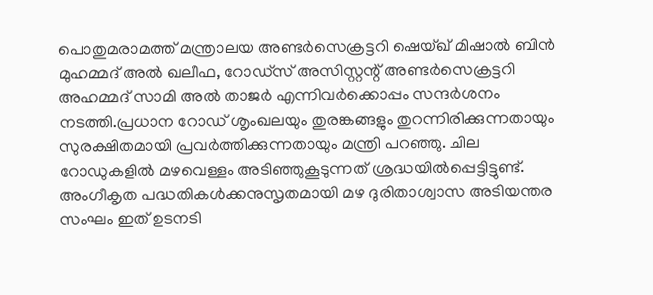പൊതുമരാമത്ത് മന്ത്രാലയ അണ്ടര്‍സെക്രട്ടറി ഷെയ്ഖ് മിഷാല്‍ ബിന്‍ മുഹമ്മദ് അല്‍ ഖലീഫ, റോഡ്‌സ് അസിസ്റ്റന്റ് അണ്ടര്‍സെക്രട്ടറി അഹമ്മദ് സാമി അല്‍ താജര്‍ എന്നിവര്‍ക്കൊപ്പം സന്ദര്‍ശനം നടത്തി.പ്രധാന റോഡ് ശൃംഖലയും തുരങ്കങ്ങളും തുറന്നിരിക്കുന്നതായും സുരക്ഷിതമായി പ്രവര്‍ത്തിക്കുന്നതായും മന്ത്രി പറഞ്ഞു. ചില റോഡുകളില്‍ മഴവെള്ളം അടിഞ്ഞുകൂടുന്നത് ശ്രദ്ധയില്‍പ്പെട്ടിട്ടുണ്ട്. അംഗീകൃത പദ്ധതികള്‍ക്കനുസൃതമായി മഴ ദുരിതാശ്വാസ അടിയന്തര സംഘം ഇത് ഉടനടി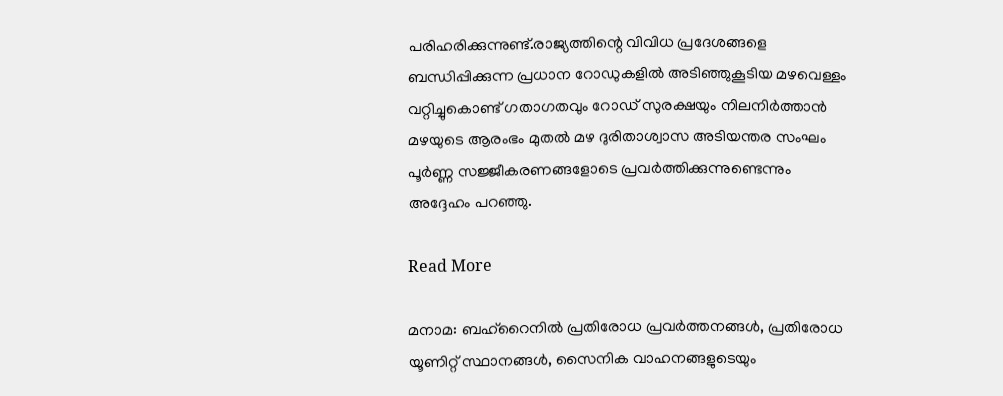പരിഹരിക്കുന്നുണ്ട്.രാജ്യത്തിന്റെ വിവിധ പ്രദേശങ്ങളെ ബന്ധിപ്പിക്കുന്ന പ്രധാന റോഡുകളില്‍ അടിഞ്ഞുകൂടിയ മഴവെള്ളം വറ്റിച്ചുകൊണ്ട് ഗതാഗതവും റോഡ് സുരക്ഷയും നിലനിര്‍ത്താന്‍ മഴയുടെ ആരംഭം മുതല്‍ മഴ ദുരിതാശ്വാസ അടിയന്തര സംഘം പൂര്‍ണ്ണ സജ്ജീകരണങ്ങളോടെ പ്രവര്‍ത്തിക്കുന്നുണ്ടെന്നും അദ്ദേഹം പറഞ്ഞു.

Read More

മനാമ: ബഹ്റൈനില്‍ പ്രതിരോധ പ്രവര്‍ത്തനങ്ങള്‍, പ്രതിരോധ യൂണിറ്റ് സ്ഥാനങ്ങള്‍, സൈനിക വാഹനങ്ങളുടെയും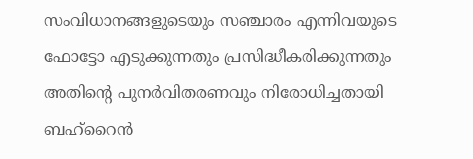സംവിധാനങ്ങളുടെയും സഞ്ചാരം എന്നിവയുടെ ഫോട്ടോ എടുക്കുന്നതും പ്രസിദ്ധീകരിക്കുന്നതും അതിന്റെ പുനര്‍വിതരണവും നിരോധിച്ചതായി ബഹ്റൈന്‍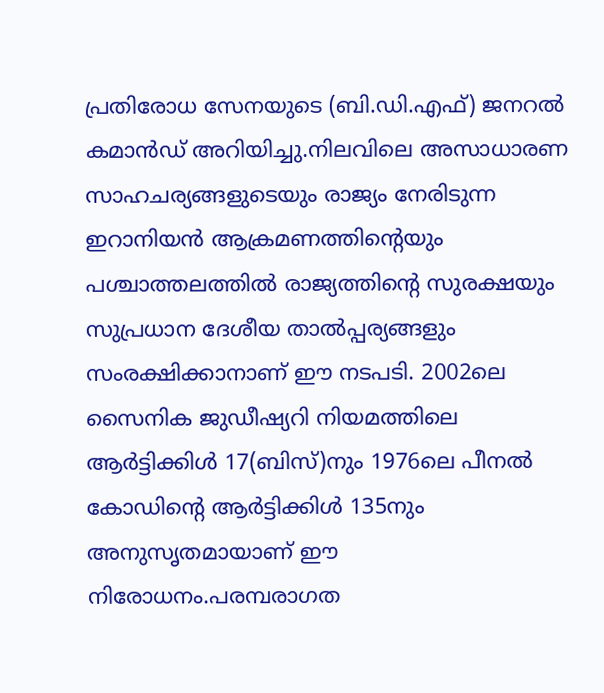പ്രതിരോധ സേനയുടെ (ബി.ഡി.എഫ്) ജനറല്‍ കമാന്‍ഡ് അറിയിച്ചു.നിലവിലെ അസാധാരണ സാഹചര്യങ്ങളുടെയും രാജ്യം നേരിടുന്ന ഇറാനിയന്‍ ആക്രമണത്തിന്റെയും പശ്ചാത്തലത്തില്‍ രാജ്യത്തിന്റെ സുരക്ഷയും സുപ്രധാന ദേശീയ താല്‍പ്പര്യങ്ങളും സംരക്ഷിക്കാനാണ് ഈ നടപടി. 2002ലെ സൈനിക ജുഡീഷ്യറി നിയമത്തിലെ ആര്‍ട്ടിക്കിള്‍ 17(ബിസ്)നും 1976ലെ പീനല്‍ കോഡിന്റെ ആര്‍ട്ടിക്കിള്‍ 135നും അനുസൃതമായാണ് ഈ നിരോധനം.പരമ്പരാഗത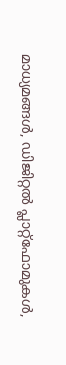മാധ്യമങ്ങള്‍, ഡിജിറ്റല്‍ പ്ലാറ്റ്ഫോമുകള്‍,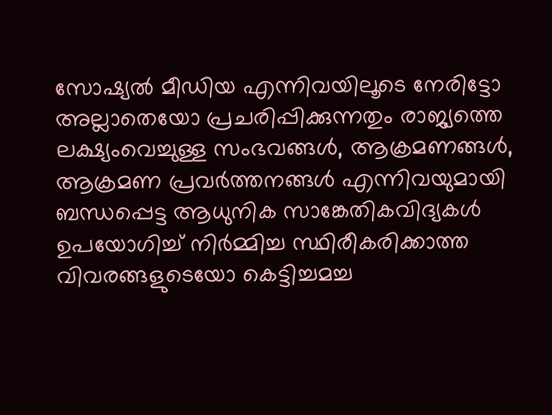സോഷ്യല്‍ മീഡിയ എന്നിവയിലൂടെ നേരിട്ടോ അല്ലാതെയോ പ്രചരിപ്പിക്കുന്നതും രാജ്യത്തെ ലക്ഷ്യംവെച്ചുള്ള സംഭവങ്ങള്‍, ആക്രമണങ്ങള്‍, ആക്രമണ പ്രവര്‍ത്തനങ്ങള്‍ എന്നിവയുമായി ബന്ധപ്പെട്ട ആധുനിക സാങ്കേതികവിദ്യകള്‍ ഉപയോഗിച്ച് നിര്‍മ്മിച്ച സ്ഥിരീകരിക്കാത്ത വിവരങ്ങളുടെയോ കെട്ടിച്ചമച്ച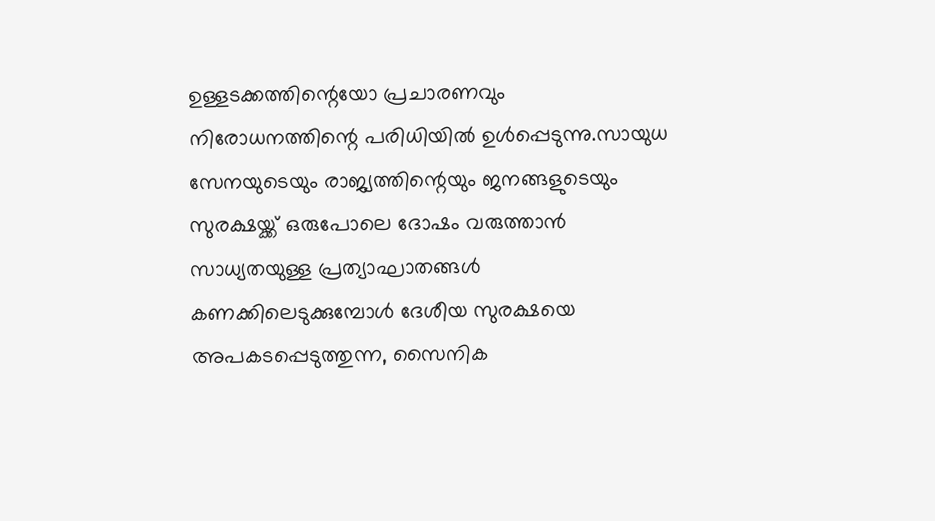ഉള്ളടക്കത്തിന്റെയോ പ്രചാരണവും നിരോധനത്തിന്റെ പരിധിയില്‍ ഉള്‍പ്പെടുന്നു.സായുധ സേനയുടെയും രാജ്യത്തിന്റെയും ജനങ്ങളുടെയും സുരക്ഷയ്ക്ക് ഒരുപോലെ ദോഷം വരുത്താന്‍ സാധ്യതയുള്ള പ്രത്യാഘാതങ്ങള്‍ കണക്കിലെടുക്കുമ്പോള്‍ ദേശീയ സുരക്ഷയെ അപകടപ്പെടുത്തുന്ന, സൈനിക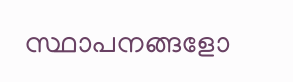സ്ഥാപനങ്ങളോ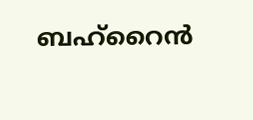ബഹ്റൈന്‍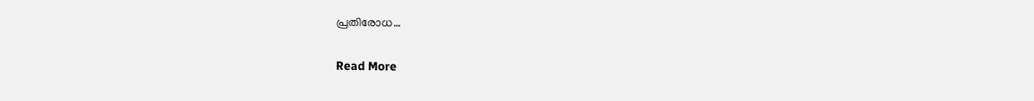പ്രതിരോധ…

Read More